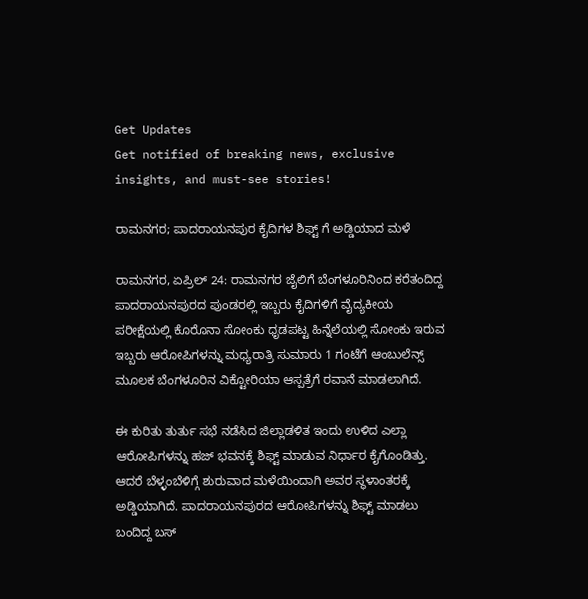Get Updates
Get notified of breaking news, exclusive insights, and must-see stories!

ರಾಮನಗರ; ಪಾದರಾಯನಪುರ ಕೈದಿಗಳ ಶಿಫ್ಟ್ ಗೆ ಅಡ್ಡಿಯಾದ ಮಳೆ

ರಾಮನಗರ, ಏಪ್ರಿಲ್ 24: ರಾಮನಗರ ಜೈಲಿಗೆ ಬೆಂಗಳೂರಿನಿಂದ ಕರೆತಂದಿದ್ದ ಪಾದರಾಯನಪುರದ ಪುಂಡರಲ್ಲಿ ಇಬ್ಬರು ಕೈದಿಗಳಿಗೆ ವೈದ್ಯಕೀಯ ಪರೀಕ್ಷೆಯಲ್ಲಿ ಕೊರೊನಾ ಸೋಂಕು ಧೃಡಪಟ್ಟ ಹಿನ್ನೆಲೆಯಲ್ಲಿ ಸೋಂಕು ಇರುವ ಇಬ್ಬರು ಆರೋಪಿಗಳನ್ನು ಮಧ್ಯರಾತ್ರಿ ಸುಮಾರು 1 ಗಂಟೆಗೆ ಆಂಬುಲೆನ್ಸ್ ಮೂಲಕ ಬೆಂಗಳೂರಿನ ವಿಕ್ಟೋರಿಯಾ ಆಸ್ಪತ್ರೆಗೆ ರವಾನೆ ಮಾಡಲಾಗಿದೆ.

ಈ ಕುರಿತು ತುರ್ತು ಸಭೆ ನಡೆಸಿದ ಜಿಲ್ಲಾಡಳಿತ ಇಂದು ಉಳಿದ ಎಲ್ಲಾ ಆರೋಪಿಗಳನ್ನು ಹಜ್ ಭವನಕ್ಕೆ ಶಿಫ್ಟ್ ಮಾಡುವ ನಿರ್ಧಾರ ಕೈಗೊಂಡಿತ್ತು. ಆದರೆ ಬೆಳ್ಳಂಬೆಳಿಗ್ಗೆ ಶುರುವಾದ ಮಳೆಯಿಂದಾಗಿ ಅವರ ಸ್ಥಳಾಂತರಕ್ಕೆ ಅಡ್ಡಿಯಾಗಿದೆ. ಪಾದರಾಯನಪುರದ ಆರೋಪಿಗಳನ್ನು ಶಿಫ್ಟ್ ಮಾಡಲು ಬಂದಿದ್ದ ಬಸ್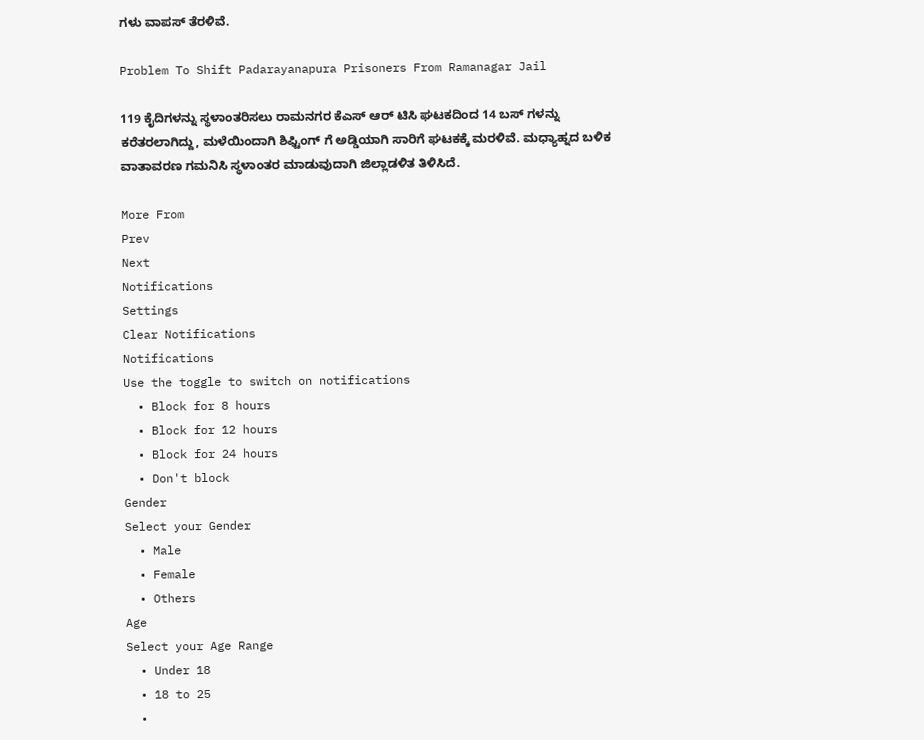ಗಳು ವಾಪಸ್ ತೆರಳಿವೆ.

Problem To Shift Padarayanapura Prisoners From Ramanagar Jail

119 ಕೈದಿಗಳನ್ನು ಸ್ಥಳಾಂತರಿಸಲು ರಾಮನಗರ ಕೆಎಸ್ ಆರ್ ಟಿಸಿ ಘಟಕದಿಂದ 14 ಬಸ್ ಗಳನ್ನು ಕರೆತರಲಾಗಿದ್ದು, ಮಳೆಯಿಂದಾಗಿ ಶಿಫ್ಟಿಂಗ್ ಗೆ ಅಡ್ಡಿಯಾಗಿ ಸಾರಿಗೆ ಘಟಕಕ್ಕೆ ಮರಳಿವೆ. ಮಧ್ಯಾಹ್ನದ ಬಳಿಕ ವಾತಾವರಣ ಗಮನಿಸಿ ಸ್ಥಳಾಂತರ ಮಾಡುವುದಾಗಿ ಜಿಲ್ಲಾಡಳಿತ ತಿಳಿಸಿದೆ.

More From
Prev
Next
Notifications
Settings
Clear Notifications
Notifications
Use the toggle to switch on notifications
  • Block for 8 hours
  • Block for 12 hours
  • Block for 24 hours
  • Don't block
Gender
Select your Gender
  • Male
  • Female
  • Others
Age
Select your Age Range
  • Under 18
  • 18 to 25
  •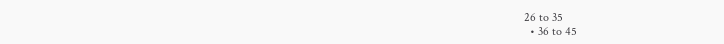26 to 35
  • 36 to 45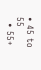• 45 to 55
  • 55+